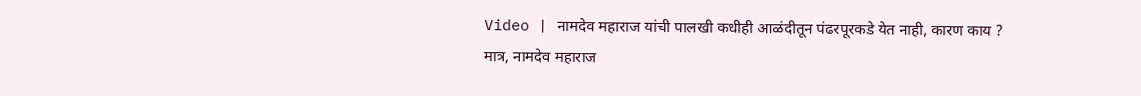Video | नामदेव महाराज यांची पालखी कधीही आळंदीतून पंढरपूरकडे येत नाही, कारण काय ?
मात्र, नामदेव महाराज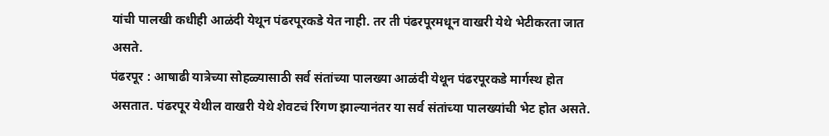यांची पालखी कधीही आळंदी येथून पंढरपूरकडे येत नाही. तर ती पंढरपूरमधून वाखरी येथे भेटीकरता जात असते.
पंढरपूर : आषाढी यात्रेच्या सोहळ्यासाठी सर्व संतांच्या पालख्या आळंदी येथून पंढरपूरकडे मार्गस्थ होत असतात. पंढरपूर येथील वाखरी येथे शेवटचं रिंगण झाल्यानंतर या सर्व संतांच्या पालख्यांची भेट होत असते.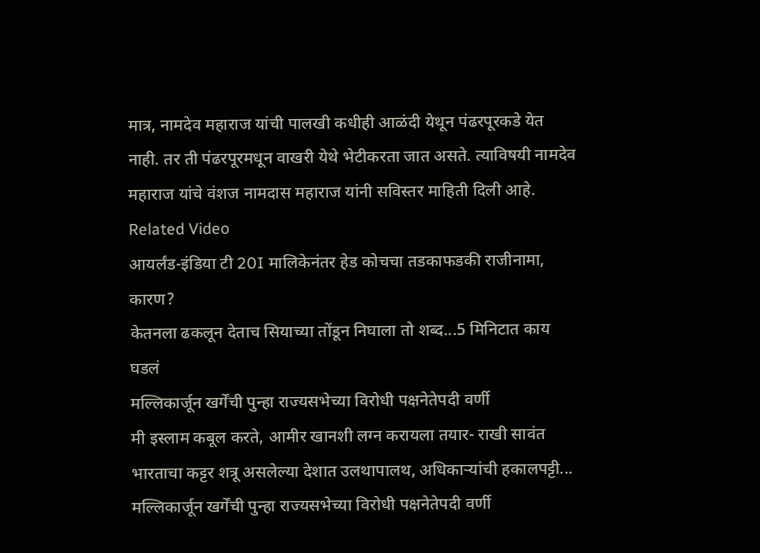मात्र, नामदेव महाराज यांची पालखी कधीही आळंदी येथून पंढरपूरकडे येत नाही. तर ती पंढरपूरमधून वाखरी येथे भेटीकरता जात असते. त्याविषयी नामदेव महाराज यांचे वंशज नामदास महाराज यांनी सविस्तर माहिती दिली आहे.
Related Video
आयर्लंड-इंडिया टी 20I मालिकेनंतर हेड कोचचा तडकाफडकी राजीनामा, कारण?
केतनला ढकलून देताच सियाच्या तोंडून निघाला तो शब्द...5 मिनिटात काय घडलं
मल्लिकार्जून खर्गेंची पुन्हा राज्यसभेच्या विरोधी पक्षनेतेपदी वर्णी
मी इस्लाम कबूल करते, आमीर खानशी लग्न करायला तयार- राखी सावंत
भारताचा कट्टर शत्रू असलेल्या देशात उलथापालथ, अधिकाऱ्यांची हकालपट्टी...
मल्लिकार्जून खर्गेंची पुन्हा राज्यसभेच्या विरोधी पक्षनेतेपदी वर्णी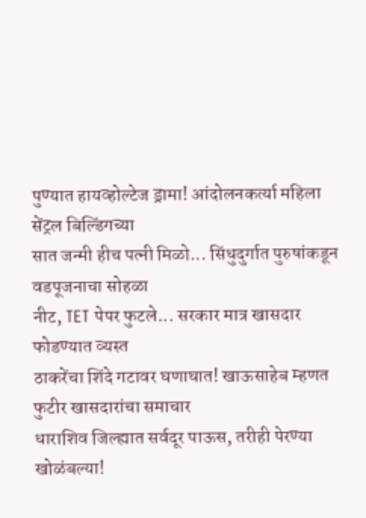पुण्यात हायव्होल्टेज ड्रामा! आंदोलनकर्त्या महिला सेंट्रल बिल्डिंगच्या
सात जन्मी हीच पत्नी मिळो... सिंधुदुर्गात पुरुषांकडून वडपूजनाचा सोहळा
नीट, TET पेपर फुटले... सरकार मात्र खासदार फोडण्यात व्यस्त
ठाकरेंचा शिंदे गटावर घणाघात! खाऊसाहेब म्हणत फुटीर खासदारांचा समाचार
धाराशिव जिल्ह्यात सर्वदूर पाऊस, तरीही पेरण्या खोळंबल्या!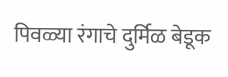पिवळ्या रंगाचे दुर्मिळ बेडूक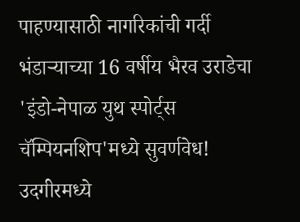पाहण्यासाठी नागरिकांची गर्दी
भंडाऱ्याच्या 16 वर्षीय भैरव उराडेचा 'इंडो-नेपाळ युथ स्पोर्ट्स चॅम्पियनशिप'मध्ये सुवर्णवेध!
उदगीरमध्ये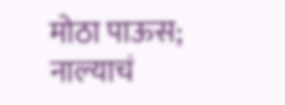मोठा पाऊस; नाल्याचं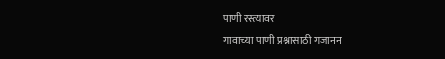पाणी रस्त्यावर
गावाच्या पाणी प्रश्नासाठी गजानन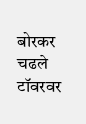बोरकर चढले टॉवरवर